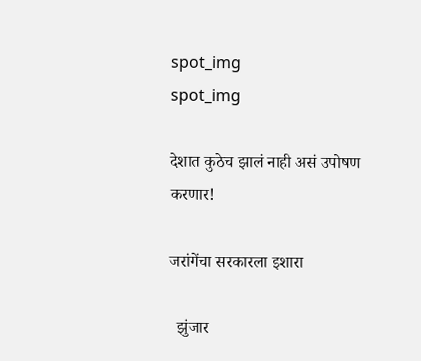spot_img
spot_img

देशात कुठेच झालं नाही असं उपोषण करणार!

जरांगेंचा सरकारला इशारा

  झुंजार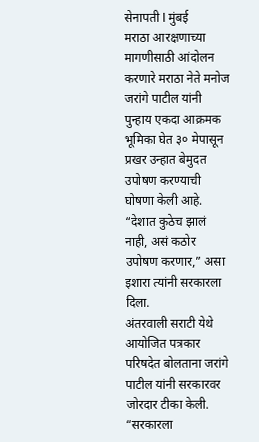सेनापती l मुंबई
मराठा आरक्षणाच्या मागणीसाठी आंदोलन करणारे मराठा नेते मनोज जरांगे पाटील यांनी पुन्हाय एकदा आक्रमक भूमिका घेत ३० मेपासून प्रखर उन्हात बेमुदत उपोषण करण्याची घोषणा केली आहे. “देशात कुठेच झालं नाही, असं कठोर उपोषण करणार,” असा इशारा त्यांनी सरकारला दिला.
अंतरवाली सराटी येथे आयोजित पत्रकार परिषदेत बोलताना जरांगे पाटील यांनी सरकारवर जोरदार टीका केली. “सरकारला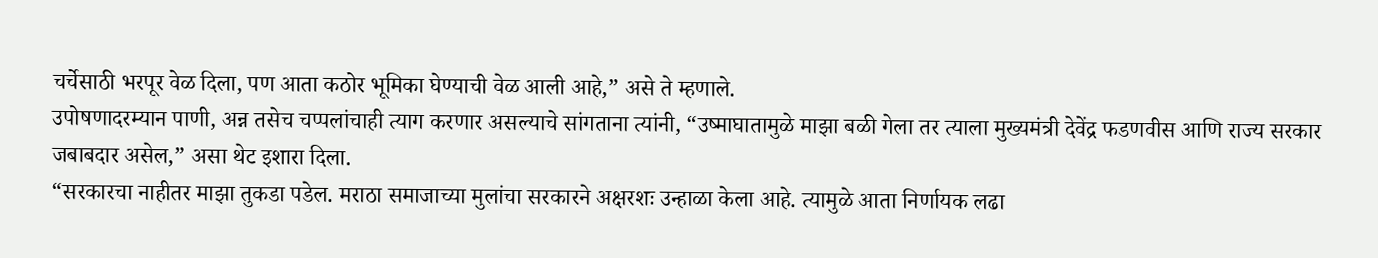चर्चेसाठी भरपूर वेळ दिला, पण आता कठोर भूमिका घेण्याची वेळ आली आहे,” असे ते म्हणाले.
उपोषणादरम्यान पाणी, अन्न तसेच चप्पलांचाही त्याग करणार असल्याचे सांगताना त्यांनी, “उष्माघातामुळे माझा बळी गेला तर त्याला मुख्यमंत्री देवेंद्र फडणवीस आणि राज्य सरकार जबाबदार असेल,” असा थेट इशारा दिला.
“सरकारचा नाहीतर माझा तुकडा पडेल. मराठा समाजाच्या मुलांचा सरकारने अक्षरशः उन्हाळा केला आहे. त्यामुळे आता निर्णायक लढा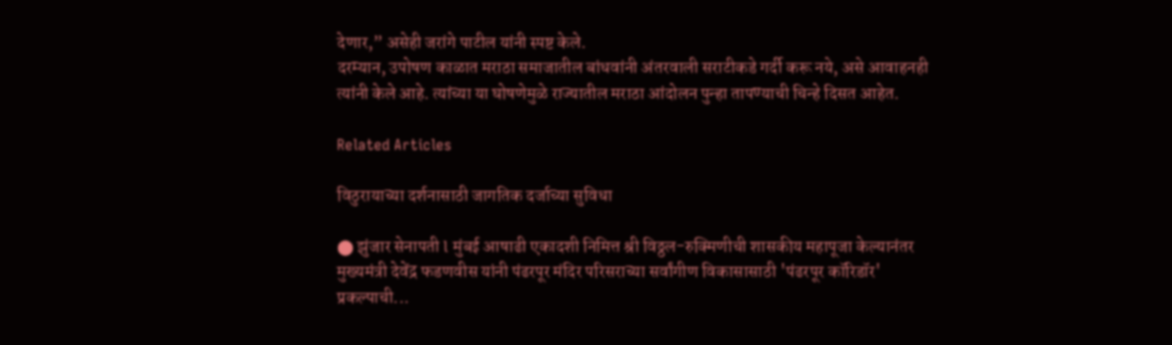देणार,” असेही जरांगे पाटील यांनी स्पष्ट केले.
दरम्यान, उपोषण काळात मराठा समाजातील बांधवांनी अंतरवाली सराटीकडे गर्दी करू नये, असे आवाहनही त्यांनी केले आहे. त्यांच्या या घोषणेमुळे राज्यातील मराठा आंदोलन पुन्हा तापण्याची चिन्हे दिसत आहेत.

Related Articles

विठुरायाच्या दर्शनासाठी जागतिक दर्जाच्या सुविधा

⬤ झुंजार सेनापती l मुंबई आषाढी एकादशी निमित्त श्री विठ्ठल-रुक्मिणीची शासकीय महापूजा केल्यानंतर मुख्यमंत्री देवेंद्र फडणवीस यांनी पंढरपूर मंदिर परिसराच्या सर्वांगीण विकासासाठी 'पंढरपूर कॉरिडॉर' प्रकल्पाची...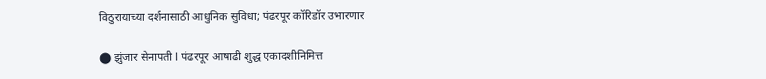विठुरायाच्या दर्शनासाठी आधुनिक सुविधा; पंढरपूर कॉरिडॉर उभारणार

⬤ झुंजार सेनापती l पंढरपूर आषाढी शुद्ध एकादशीनिमित्त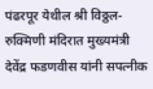पंढरपूर येथील श्री विठ्ठल-रुक्मिणी मंदिरात मुख्यमंत्री देवेंद्र फडणवीस यांनी सपत्नीक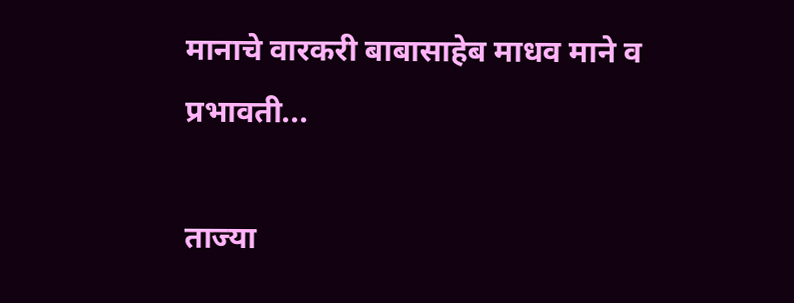मानाचे वारकरी बाबासाहेब माधव माने व प्रभावती...

ताज्या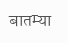बातम्या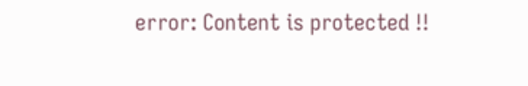error: Content is protected !!